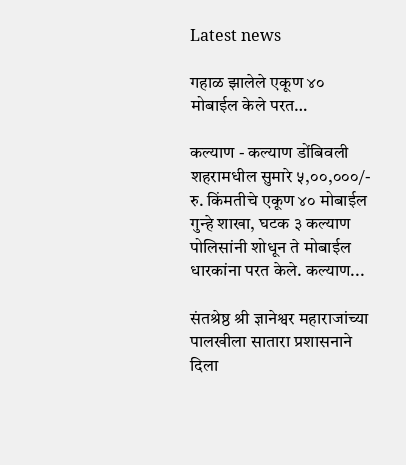Latest news

गहाळ झालेले एकूण ४० मोबाईल केले परत…

कल्याण - कल्याण डोंबिवली शहरामधील सुमारे ५,००,०००/- रु. किंमतीचे एकूण ४० मोबाईल गुन्हे शाखा, घटक ३ कल्याण पोलिसांनी शोधून ते मोबाईल धारकांना परत केले. कल्याण...

संतश्रेष्ठ श्री ज्ञानेश्वर महाराजांच्या पालखीला सातारा प्रशासनाने दिला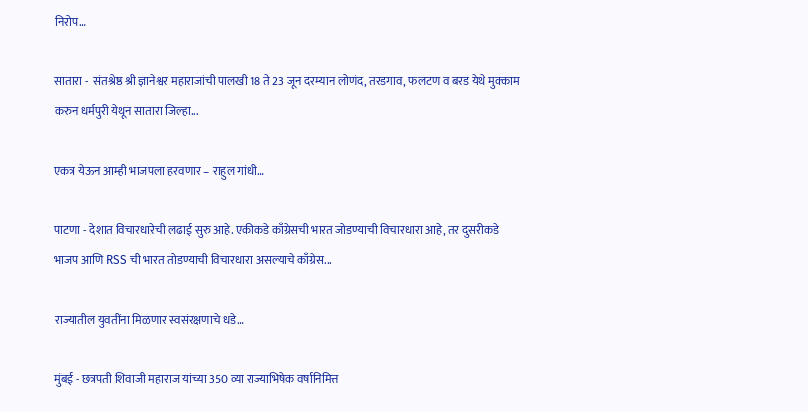निरोप…

सातारा -  संतश्रेष्ठ श्री ज्ञानेश्वर महाराजांची पालखी 18 ते 23 जून दरम्यान लोणंद, तरडगाव, फलटण व बरड येथे मुक्काम करुन धर्मपुरी येथून सातारा जिल्हा...

एकत्र येऊन आम्ही भाजपला हरवणार – राहुल गांधी…

पाटणा - देशात विचारधारेची लढाई सुरु आहे. एकीकडे काँग्रेसची भारत जोडण्याची विचारधारा आहे, तर दुसरीकडे भाजप आणि RSS ची भारत तोडण्याची विचारधारा असल्याचे काँग्रेस...

राज्यातील युवतींना मिळणार स्वसंरक्षणाचे धडे…

मुंबई - छत्रपती शिवाजी महाराज यांच्या 350 व्या राज्याभिषेक वर्षानिमित्त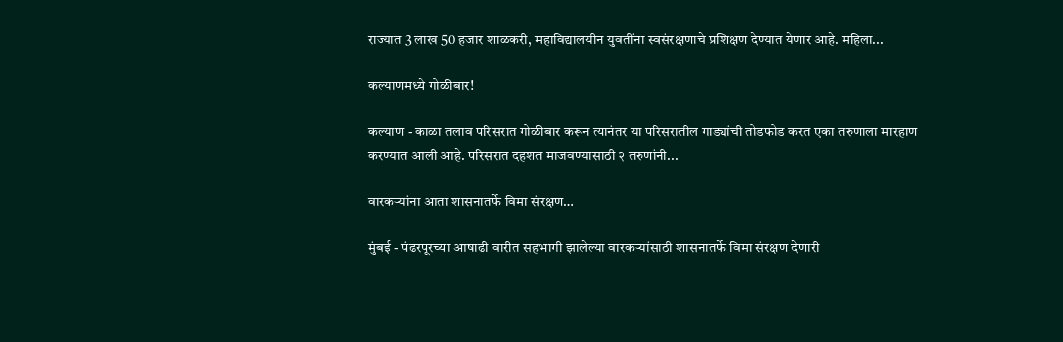राज्यात 3 लाख 50 हजार शाळकरी, महाविद्यालयीन युवतींना स्वसंरक्षणाचे प्रशिक्षण देण्यात येणार आहे. महिला...

कल्याणमध्ये गोळीबार!

कल्याण - काळा तलाव परिसरात गोळीबार करून त्यानंतर या परिसरातील गाड्यांची तोडफोड करत एका तरुणाला मारहाण करण्यात आली आहे. परिसरात दहशत माजवण्यासाठी २ तरुणांनी...

वारकऱ्यांना आता शासनातर्फे विमा संरक्षण…

मुंबई - पंढरपूरच्या आषाढी वारीत सहभागी झालेल्या वारकऱ्यांसाठी शासनातर्फे विमा संरक्षण देणारी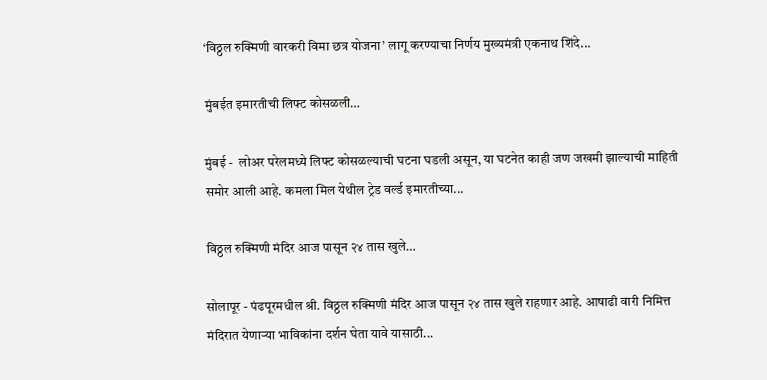‘विठ्ठल रुक्मिणी वारकरी विमा छत्र योजना’ लागू करण्याचा निर्णय मुख्यमंत्री एकनाथ शिंदे...

मुंबईत इमारतीची लिफ्ट कोसळली…

मुंबई -  लोअर परेलमध्ये लिफ्ट कोसळल्याची घटना घडली असून, या घटनेत काही जण जखमी झाल्याची माहिती समोर आली आहे. कमला मिल येथील ट्रेड वर्ल्ड इमारतीच्या...

विठ्ठल रुक्मिणी मंदिर आज पासून २४ तास खुले…

सोलापूर - पंढपूरमधील श्री. विठ्ठल रुक्मिणी मंदिर आज पासून २४ तास खुले राहणार आहे. आषाढी वारी निमित्त मंदिरात येणाऱ्या भाविकांना दर्शन घेता यावे यासाठी...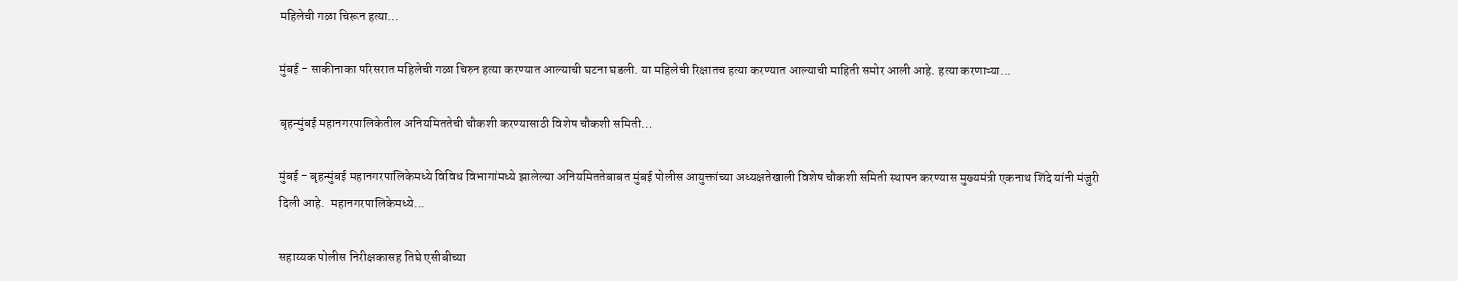महिलेची गळा चिरून हत्या…

मुंबई - साकीनाका परिसरात महिलेची गळा चिरुन हत्या करण्यात आल्याची घटना घडली. या महिलेची रिक्षातच हत्या करण्यात आल्याची माहिती समोर आली आहे. हत्या करणाऱ्या...

बृहन्मुंबई महानगरपालिकेतील अनियमिततेची चौकशी करण्यासाठी विशेष चौकशी समिती…

मुंबई - बृहन्मुंबई महानगरपालिकेमध्ये विविध विभागांमध्ये झालेल्या अनियमिततेबाबत मुंबई पोलीस आयुक्तांच्या अध्यक्षतेखाली विशेष चौकशी समिती स्थापन करण्यास मुख्यमंत्री एकनाथ शिंदे यांनी मंजुरी दिली आहे.  महानगरपालिकेमध्ये...

सहाय्यक पोलीस निरीक्षकासह तिघे एसीबीच्या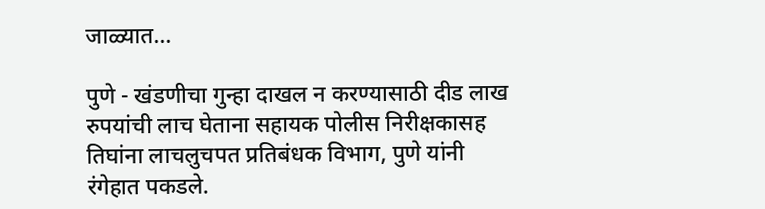जाळ्यात…

पुणे - खंडणीचा गुन्हा दाखल न करण्यासाठी दीड लाख रुपयांची लाच घेताना सहायक पोलीस निरीक्षकासह तिघांना लाचलुचपत प्रतिबंधक विभाग, पुणे यांनी रंगेहात पकडले.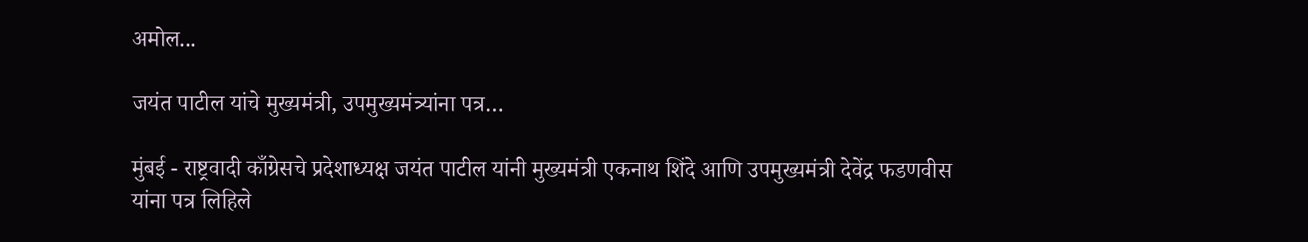अमोल...

जयंत पाटील यांचे मुख्यमंत्री, उपमुख्यमंत्र्यांना पत्र…

मुंबई - राष्ट्रवादी काँग्रेसचे प्रदेशाध्यक्ष जयंत पाटील यांनी मुख्यमंत्री एकनाथ शिंदे आणि उपमुख्यमंत्री देवेंद्र फडणवीस यांना पत्र लिहिले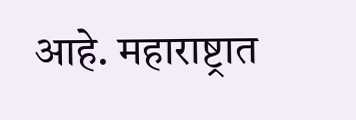आहे. महाराष्ट्रात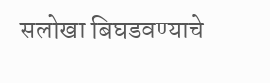सलोखा बिघडवण्याचे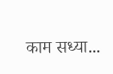काम सध्या...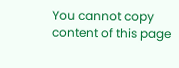You cannot copy content of this page